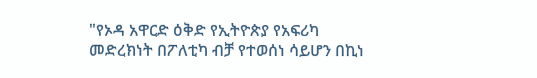"የኦዳ አዋርድ ዕቅድ የኢትዮጵያ የአፍሪካ መድረክነት በፖለቲካ ብቻ የተወሰነ ሳይሆን በኪነ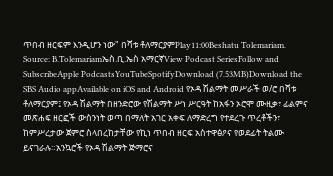ጥበብ ዘርፍም እንዲሆን ነው" በሻቱ ቶለማርያምPlay11:00Beshatu Tolemariam. Source: B.Tolemariamኤስ.ቢ.ኤስ አማርኛView Podcast SeriesFollow and SubscribeApple PodcastsYouTubeSpotifyDownload (7.53MB)Download the SBS Audio appAvailable on iOS and Android የኦዳ ሽልማት መሥራች ወ/ሮ በሻቱ ቶለማርያም፤ የኦዳ ሽልማት በዘንድሮው የሽልማት ሥነ ሥርዓት ከአፋን ኦሮሞ ሙዚቃ፣ ፊልምና መጽሐፍ ዘርፎች ውስንነት ወጣ በማለት አገር አቀፍ ለማድረግ የተደረጉ ጥረቶችን፣ ከምሥረታው ጀምሮ ስላበረከታቸው የኪነ ጥበብ ዘርፍ አስተዋፅዖና የወደፊት ትልሙ ይናገራሉ።አንኳሮች የኦዳ ሽልማት ጅማሮና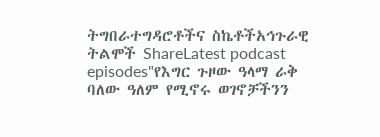ትግበራተግዳሮቶችና ስኬቶችአኅጉራዊ ትልሞች ShareLatest podcast episodes"የእግር ጉዞው ዓላማ ራቅ ባለው ዓለም የሚኖሩ ወገኖቻችንን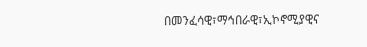በመንፈሳዊ፣ማኅበራዊ፣ኢኮኖሚያዊና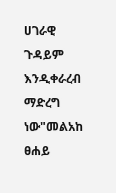ሀገራዊ ጉዳይም እንዲቀራረብ ማድረግ ነው"መልአከ ፀሐይ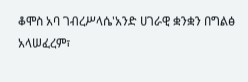ቆሞስ አባ ገብረሥላሴ'አንድ ሀገራዊ ቋንቋን በግልፅ አላሠፈረም፣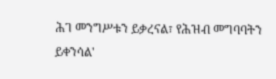ሕገ መንግሥቱን ይቃረናል፣ የሕዝብ መግባባትን ይቀንሳል'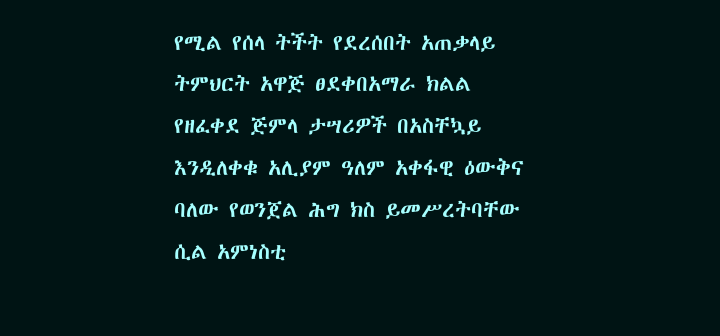የሚል የሰላ ትችት የደረሰበት አጠቃላይ ትምህርት አዋጅ ፀደቀበአማራ ክልል የዘፈቀደ ጅምላ ታሣሪዎች በአስቸኳይ እንዲለቀቁ አሊያም ዓለም አቀፋዊ ዕውቅና ባለው የወንጀል ሕግ ክስ ይመሥረትባቸው ሲል አምነስቲ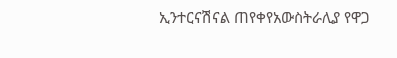ኢንተርናሽናል ጠየቀየአውስትራሊያ የዋጋ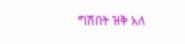ግሽበት ዝቅ አለ